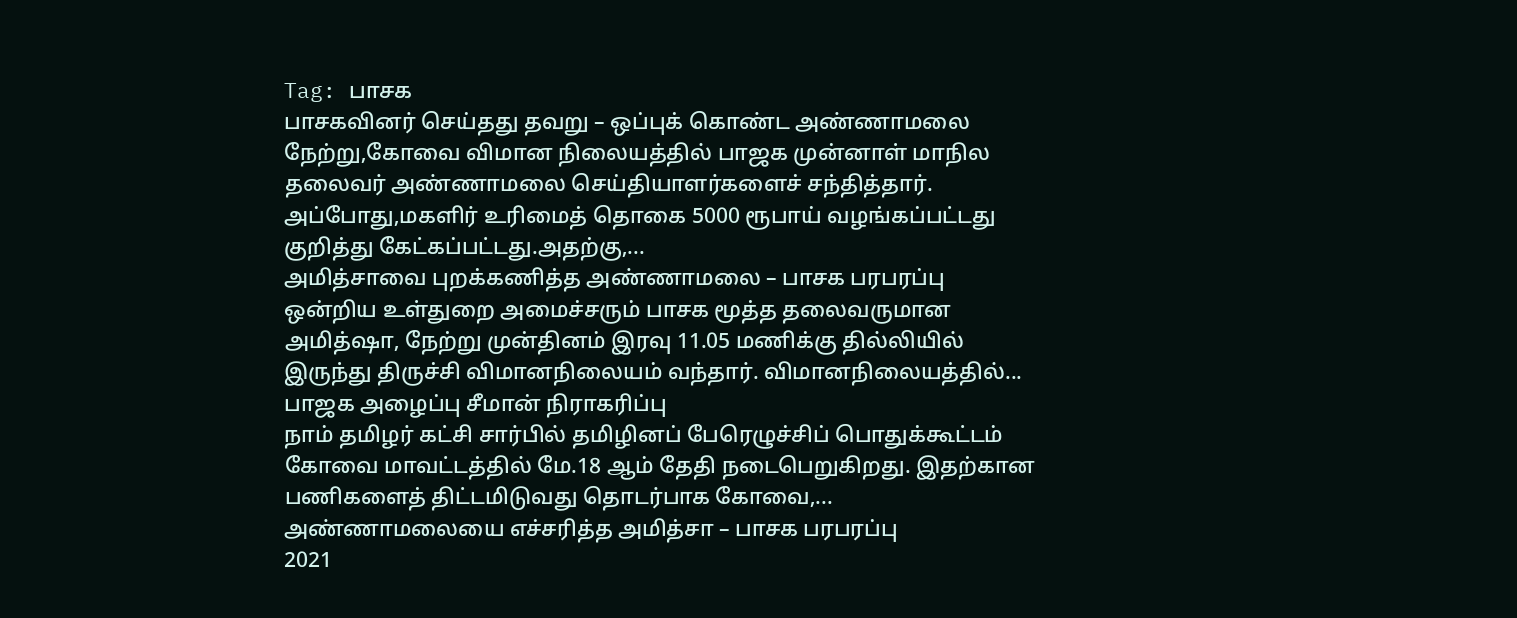Tag: பாசக
பாசகவினர் செய்தது தவறு – ஒப்புக் கொண்ட அண்ணாமலை
நேற்று,கோவை விமான நிலையத்தில் பாஜக முன்னாள் மாநில தலைவர் அண்ணாமலை செய்தியாளர்களைச் சந்தித்தார். அப்போது,மகளிர் உரிமைத் தொகை 5000 ரூபாய் வழங்கப்பட்டது குறித்து கேட்கப்பட்டது.அதற்கு,...
அமித்சாவை புறக்கணித்த அண்ணாமலை – பாசக பரபரப்பு
ஒன்றிய உள்துறை அமைச்சரும் பாசக மூத்த தலைவருமான அமித்ஷா, நேற்று முன்தினம் இரவு 11.05 மணிக்கு தில்லியில் இருந்து திருச்சி விமானநிலையம் வந்தார். விமானநிலையத்தில்...
பாஜக அழைப்பு சீமான் நிராகரிப்பு
நாம் தமிழர் கட்சி சார்பில் தமிழினப் பேரெழுச்சிப் பொதுக்கூட்டம் கோவை மாவட்டத்தில் மே.18 ஆம் தேதி நடைபெறுகிறது. இதற்கான பணிகளைத் திட்டமிடுவது தொடர்பாக கோவை,...
அண்ணாமலையை எச்சரித்த அமித்சா – பாசக பரபரப்பு
2021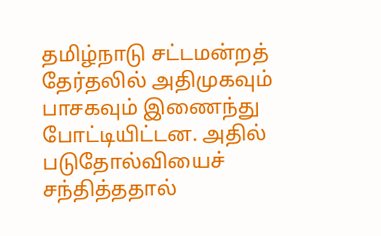தமிழ்நாடு சட்டமன்றத் தேர்தலில் அதிமுகவும் பாசகவும் இணைந்து போட்டியிட்டன. அதில் படுதோல்வியைச் சந்தித்ததால்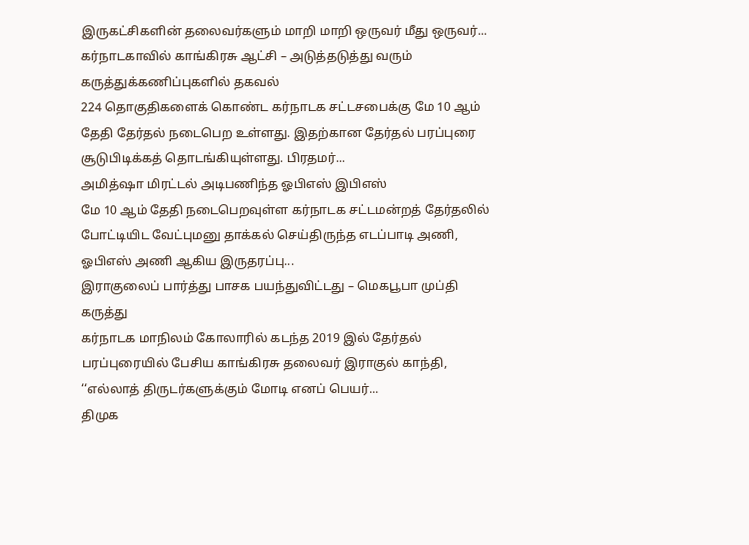இருகட்சிகளின் தலைவர்களும் மாறி மாறி ஒருவர் மீது ஒருவர்...
கர்நாடகாவில் காங்கிரசு ஆட்சி – அடுத்தடுத்து வரும் கருத்துக்கணிப்புகளில் தகவல்
224 தொகுதிகளைக் கொண்ட கர்நாடக சட்டசபைக்கு மே 10 ஆம் தேதி தேர்தல் நடைபெற உள்ளது. இதற்கான தேர்தல் பரப்புரை சூடுபிடிக்கத் தொடங்கியுள்ளது. பிரதமர்...
அமித்ஷா மிரட்டல் அடிபணிந்த ஓபிஎஸ் இபிஎஸ்
மே 10 ஆம் தேதி நடைபெறவுள்ள கர்நாடக சட்டமன்றத் தேர்தலில் போட்டியிட வேட்புமனு தாக்கல் செய்திருந்த எடப்பாடி அணி, ஓபிஎஸ் அணி ஆகிய இருதரப்பு...
இராகுலைப் பார்த்து பாசக பயந்துவிட்டது – மெகபூபா முப்தி கருத்து
கர்நாடக மாநிலம் கோலாரில் கடந்த 2019 இல் தேர்தல் பரப்புரையில் பேசிய காங்கிரசு தலைவர் இராகுல் காந்தி, ‘‘எல்லாத் திருடர்களுக்கும் மோடி எனப் பெயர்...
திமுக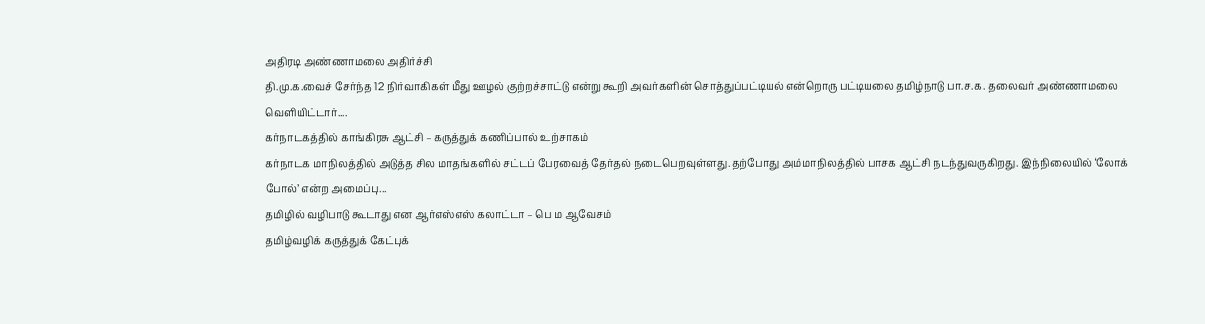அதிரடி அண்ணாமலை அதிர்ச்சி
தி.மு.க.வைச் சேர்ந்த 12 நிர்வாகிகள் மீது ஊழல் குற்றச்சாட்டு என்று கூறி அவர்களின் சொத்துப்பட்டியல் என்றொரு பட்டியலை தமிழ்நாடு பா.ச.க. தலைவர் அண்ணாமலை வெளியிட்டார்....
கர்நாடகத்தில் காங்கிரசு ஆட்சி – கருத்துக் கணிப்பால் உற்சாகம்
கர்நாடக மாநிலத்தில் அடுத்த சில மாதங்களில் சட்டப் பேரவைத் தேர்தல் நடைபெறவுள்ளது.தற்போது அம்மாநிலத்தில் பாசக ஆட்சி நடந்துவருகிறது. இந்நிலையில் ‘லோக் போல்’ என்ற அமைப்பு...
தமிழில் வழிபாடு கூடாது என ஆர்எஸ்எஸ் கலாட்டா – பெ ம ஆவேசம்
தமிழ்வழிக் கருத்துக் கேட்புக்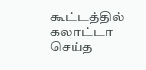கூட்டத்தில் கலாட்டா செய்த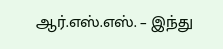ஆர்.எஸ்.எஸ். – இந்து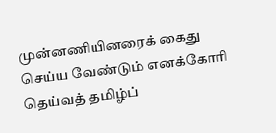முன்னணியினரைக் கைது செய்ய வேண்டும் எனக்கோரி தெய்வத் தமிழ்ப்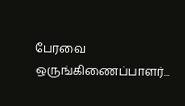பேரவை ஒருங்கிணைப்பாளர்...